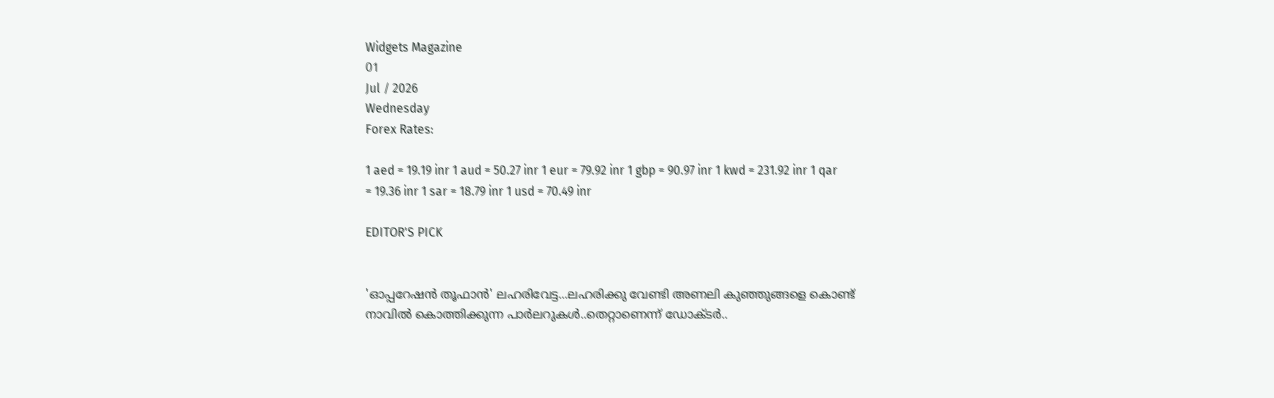Widgets Magazine
01
Jul / 2026
Wednesday
Forex Rates:

1 aed = 19.19 inr 1 aud = 50.27 inr 1 eur = 79.92 inr 1 gbp = 90.97 inr 1 kwd = 231.92 inr 1 qar = 19.36 inr 1 sar = 18.79 inr 1 usd = 70.49 inr

EDITOR'S PICK


'ഓപ്പറേഷൻ തൂഫാൻ' ലഹരിവേട്ട...ലഹരിക്കു വേണ്ടി അണലി കുഞ്ഞുങ്ങളെ കൊണ്ട് നാവിൽ കൊത്തിക്കുന്ന പാർലറുകൾ..തെറ്റാണെന്ന് ഡോക്ടർ..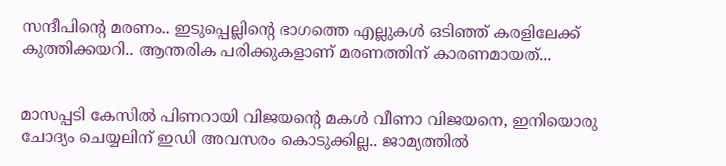സന്ദീപിന്റെ മരണം.. ഇടുപ്പെല്ലിന്റെ ഭാഗത്തെ എല്ലുകള്‍ ഒടിഞ്ഞ് കരളിലേക്ക് കുത്തിക്കയറി.. ആന്തരിക പരിക്കുകളാണ് മരണത്തിന് കാരണമായത്...


മാസപ്പടി കേസില്‍ പിണറായി വിജയന്റെ മകള്‍ വീണാ വിജയനെ, ഇനിയൊരു ചോദ്യം ചെയ്യലിന് ഇഡി അവസരം കൊടുക്കില്ല.. ജാമ്യത്തില്‍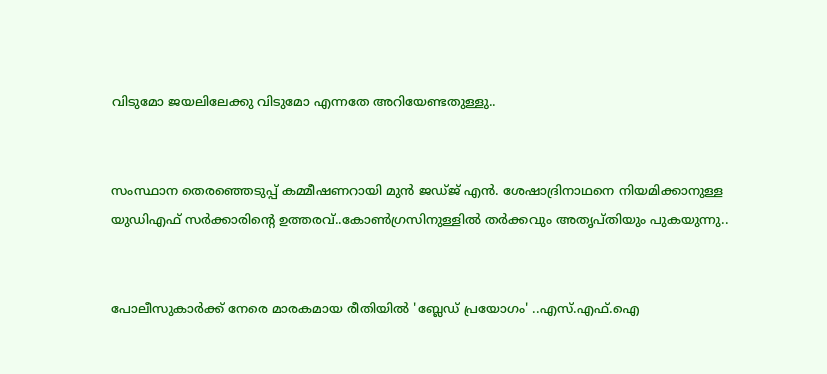വിടുമോ ജയലിലേക്കു വിടുമോ എന്നതേ അറിയേണ്ടതുള്ളു..


സംസ്ഥാന തെരഞ്ഞെടുപ്പ് കമ്മീഷണറായി മുന്‍ ജഡ്ജ് എന്‍. ശേഷാദ്രിനാഥനെ നിയമിക്കാനുള്ള യുഡിഎഫ് സര്‍ക്കാരിന്റെ ഉത്തരവ്..കോണ്‍ഗ്രസിനുള്ളില്‍ തര്‍ക്കവും അതൃപ്തിയും പുകയുന്നു..


പോലീസുകാര്‍ക്ക് നേരെ മാരകമായ രീതിയില്‍ 'ബ്ലേഡ് പ്രയോഗം' ..എസ്.എഫ്.ഐ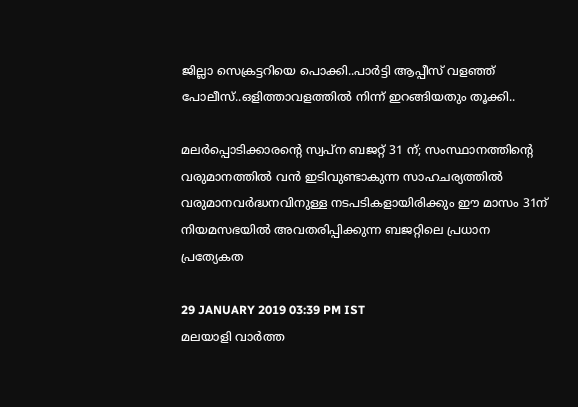ജില്ലാ സെക്രട്ടറിയെ പൊക്കി..പാർട്ടി ആപ്പീസ് വളഞ്ഞ് പോലീസ്..ഒളിത്താവളത്തിൽ നിന്ന് ഇറങ്ങിയതും തൂക്കി..

മലർപ്പൊടിക്കാരന്റെ സ്വപ്ന ബജറ്റ് 31 ന്; സംസ്ഥാനത്തിന്റെ വരുമാനത്തില്‍ വന്‍ ഇടിവുണ്ടാകുന്ന സാഹചര്യത്തില്‍ വരുമാനവര്‍ദ്ധനവിനുള്ള നടപടികളായിരിക്കും ഈ മാസം 31ന് നിയമസഭയില്‍ അവതരിപ്പിക്കുന്ന ബജറ്റിലെ പ്രധാന പ്രത്യേകത

29 JANUARY 2019 03:39 PM IST
മലയാളി വാര്‍ത്ത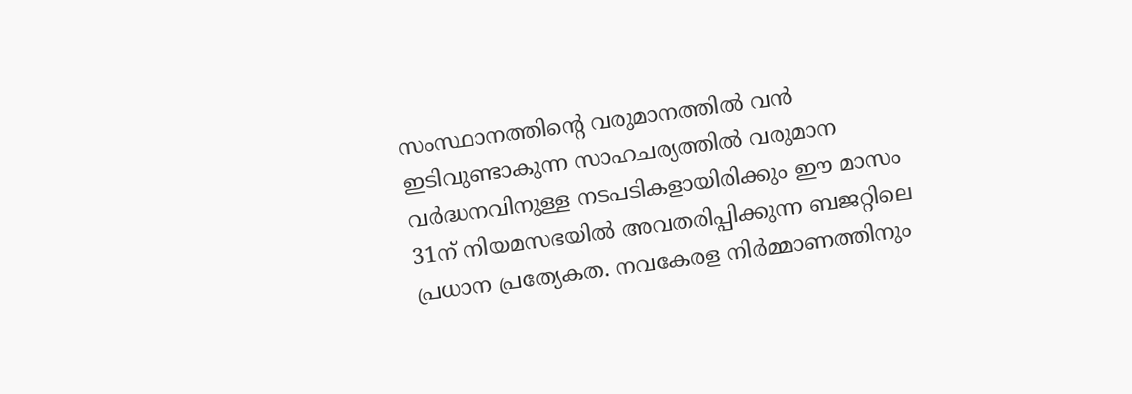സംസ്ഥാനത്തിന്റെ വരുമാനത്തില്‍ വന്‍ ഇടിവുണ്ടാകുന്ന സാഹചര്യത്തില്‍ വരുമാന വര്‍ദ്ധനവിനുള്ള നടപടികളായിരിക്കും ഈ മാസം 31ന് നിയമസഭയില്‍ അവതരിപ്പിക്കുന്ന ബജറ്റിലെ പ്രധാന പ്രത്യേകത. നവകേരള നിര്‍മ്മാണത്തിനും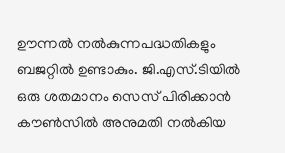ഊന്നല്‍ നല്‍കുന്നപദ്ധതികളും ബജറ്റില്‍ ഉണ്ടാകും. ജി.എസ്.ടിയില്‍ ഒരു ശതമാനം സെസ് പിരിക്കാന്‍ കൗണ്‍സില്‍ അനുമതി നല്‍കിയ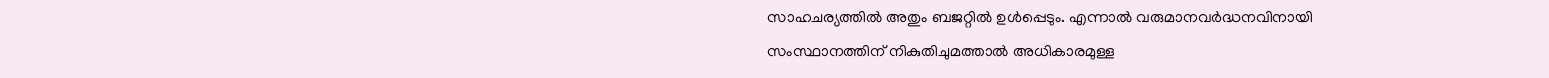സാഹചര്യത്തില്‍ അതും ബജറ്റില്‍ ഉള്‍പ്പെടും. എന്നാല്‍ വരുമാനവര്‍ദ്ധനവിനായി സംസ്ഥാനത്തിന് നികുതിചുമത്താല്‍ അധികാരമുള്ള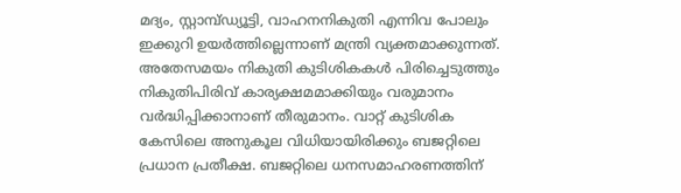മദ്യം, സ്റ്റാമ്പ്ഡ്യൂട്ടി, വാഹനനികുതി എന്നിവ പോലും ഇക്കുറി ഉയര്‍ത്തില്ലെന്നാണ് മന്ത്രി വ്യക്തമാക്കുന്നത്. അതേസമയം നികുതി കുടിശികകള്‍ പിരിച്ചെടുത്തും നികുതിപിരിവ് കാര്യക്ഷമമാക്കിയും വരുമാനം വര്‍ദ്ധിപ്പിക്കാനാണ് തീരുമാനം. വാറ്റ് കുടിശിക കേസിലെ അനുകൂല വിധിയായിരിക്കും ബജറ്റിലെ പ്രധാന പ്രതീക്ഷ. ബജറ്റിലെ ധനസമാഹരണത്തിന്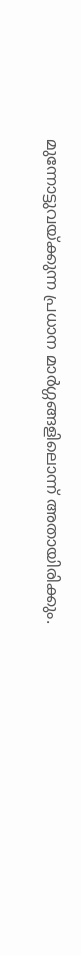മുന്നോട്ടുവയ്ക്കുന്ന പ്രധാന മാര്‍ഗ്ഗങ്ങളിലൊന്ന് അതായിരിക്കും.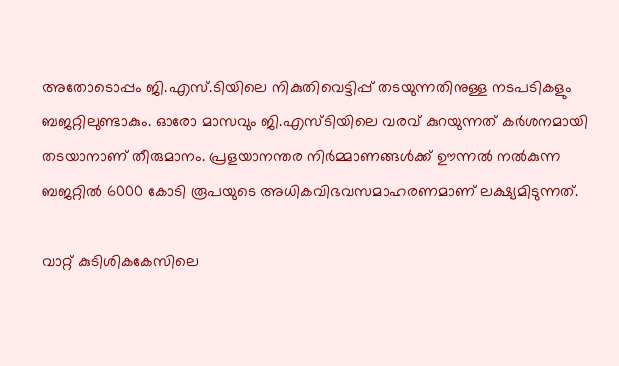അതോടൊപ്പം ജി.എസ്.ടിയിലെ നികുതിവെട്ടിപ്പ് തടയുന്നതിനുള്ള നടപടികളും ബജറ്റിലുണ്ടാകും. ഓരോ മാസവും ജി.എസ്ടിയിലെ വരവ് കുറയുന്നത് കര്‍ശനമായി തടയാനാണ് തീരുമാനം. പ്രളയാനന്തര നിര്‍മ്മാണങ്ങള്‍ക്ക് ഊന്നല്‍ നല്‍കുന്ന ബജറ്റില്‍ 6000 കോടി രൂപയുടെ അധികവിഭവസമാഹരണമാണ് ലക്ഷ്യമിടുന്നത്.

വാറ്റ് കുടിശികകേസിലെ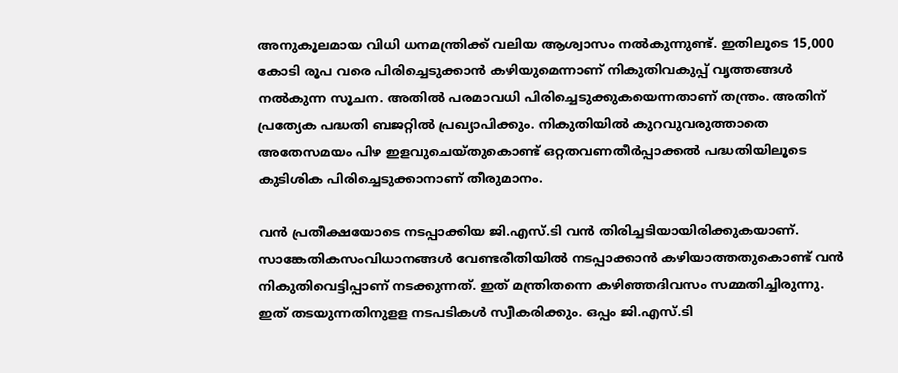അനുകൂലമായ വിധി ധനമന്ത്രിക്ക് വലിയ ആശ്വാസം നല്‍കുന്നുണ്ട്. ഇതിലൂടെ 15,000 കോടി രൂപ വരെ പിരിച്ചെടുക്കാന്‍ കഴിയുമെന്നാണ് നികുതിവകുപ്പ് വൃത്തങ്ങള്‍ നല്‍കുന്ന സൂചന. അതില്‍ പരമാവധി പിരിച്ചെടുക്കുകയെന്നതാണ് തന്ത്രം. അതിന് പ്രത്യേക പദ്ധതി ബജറ്റില്‍ പ്രഖ്യാപിക്കും. നികുതിയില്‍ കുറവുവരുത്താതെ അതേസമയം പിഴ ഇളവുചെയ്തുകൊണ്ട് ഒറ്റതവണതീര്‍പ്പാക്കല്‍ പദ്ധതിയിലൂടെ കുടിശിക പിരിച്ചെടുക്കാനാണ് തീരുമാനം.

വന്‍ പ്രതീക്ഷയോടെ നടപ്പാക്കിയ ജി.എസ്.ടി വന്‍ തിരിച്ചടിയായിരിക്കുകയാണ്. സാങ്കേതികസംവിധാനങ്ങള്‍ വേണ്ടരീതിയില്‍ നടപ്പാക്കാന്‍ കഴിയാത്തതുകൊണ്ട് വന്‍ നികുതിവെട്ടിപ്പാണ് നടക്കുന്നത്. ഇത് മന്ത്രിതന്നെ കഴിഞ്ഞദിവസം സമ്മതിച്ചിരുന്നു. ഇത് തടയുന്നതിനുളള നടപടികള്‍ സ്വീകരിക്കും. ഒപ്പം ജി.എസ്.ടി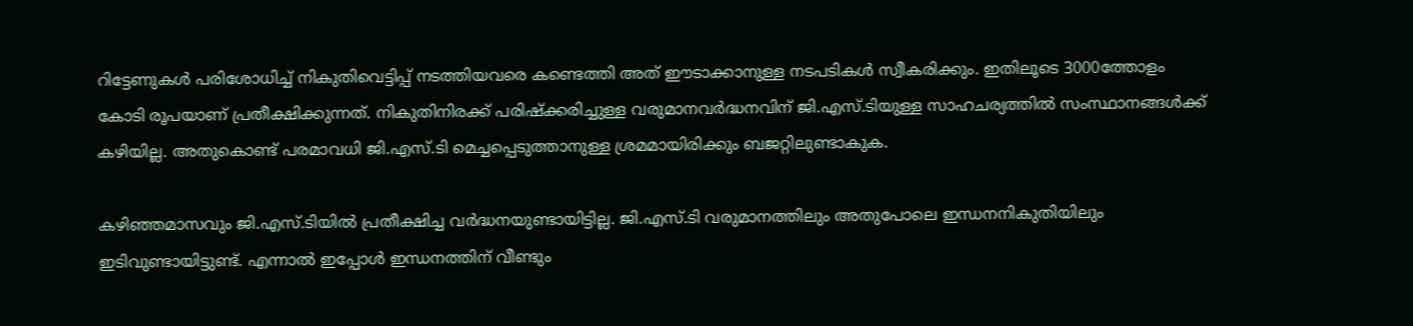റിട്ടേണുകള്‍ പരിശോധിച്ച് നികുതിവെട്ടിപ്പ് നടത്തിയവരെ കണ്ടെത്തി അത് ഈടാക്കാനുള്ള നടപടികള്‍ സ്വീകരിക്കും. ഇതിലൂടെ 3000ത്തോളം കോടി രൂപയാണ് പ്രതീക്ഷിക്കുന്നത്. നികുതിനിരക്ക് പരിഷ്‌ക്കരിച്ചുള്ള വരുമാനവര്‍ദ്ധനവിന് ജി.എസ്.ടിയുള്ള സാഹചര്യത്തില്‍ സംസ്ഥാനങ്ങള്‍ക്ക് കഴിയില്ല. അതുകൊണ്ട് പരമാവധി ജി.എസ്.ടി മെച്ചപ്പെടുത്താനുള്ള ശ്രമമായിരിക്കും ബജറ്റിലുണ്ടാകുക.

കഴിഞ്ഞമാസവും ജി.എസ്.ടിയില്‍ പ്രതീക്ഷിച്ച വര്‍ദ്ധനയുണ്ടായിട്ടില്ല. ജി.എസ്.ടി വരുമാനത്തിലും അതുപോലെ ഇന്ധനനികുതിയിലും ഇടിവുണ്ടായിട്ടുണ്ട്. എന്നാല്‍ ഇപ്പോള്‍ ഇന്ധനത്തിന് വീണ്ടും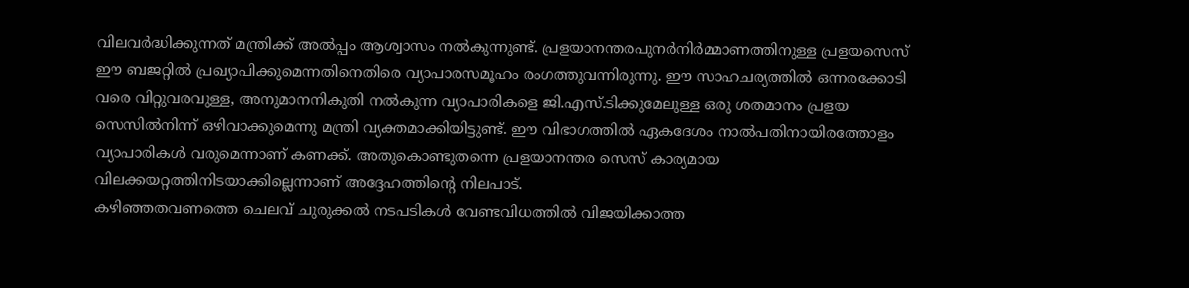വിലവര്‍ദ്ധിക്കുന്നത് മന്ത്രിക്ക് അല്‍പ്പം ആശ്വാസം നല്‍കുന്നുണ്ട്. പ്രളയാനന്തരപുനര്‍നിര്‍മ്മാണത്തിനുള്ള പ്രളയസെസ് ഈ ബജറ്റില്‍ പ്രഖ്യാപിക്കുമെന്നതിനെതിരെ വ്യാപാരസമൂഹം രംഗത്തുവന്നിരുന്നു. ഈ സാഹചര്യത്തില്‍ ഒന്നരക്കോടി വരെ വിറ്റുവരവുള്ള, അനുമാനനികുതി നല്‍കുന്ന വ്യാപാരികളെ ജി.എസ്.ടിക്കുമേലുള്ള ഒരു ശതമാനം പ്രളയ സെസില്‍നിന്ന് ഒഴിവാക്കുമെന്നു മന്ത്രി വ്യക്തമാക്കിയിട്ടുണ്ട്. ഈ വിഭാഗത്തില്‍ ഏകദേശം നാല്‍പതിനായിരത്തോളം വ്യാപാരികള്‍ വരുമെന്നാണ് കണക്ക്. അതുകൊണ്ടുതന്നെ പ്രളയാനന്തര സെസ് കാര്യമായ വിലക്കയറ്റത്തിനിടയാക്കില്ലെന്നാണ് അദ്ദേഹത്തിന്റെ നിലപാട്.
കഴിഞ്ഞതവണത്തെ ചെലവ് ചുരുക്കല്‍ നടപടികള്‍ വേണ്ടവിധത്തില്‍ വിജയിക്കാത്ത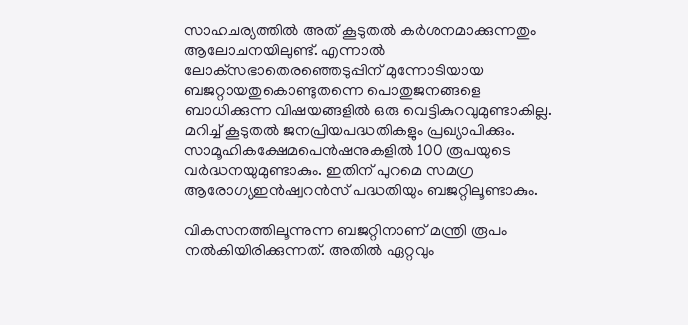സാഹചര്യത്തില്‍ അത് കൂടുതല്‍ കര്‍ശനമാക്കുന്നതും ആലോചനയിലുണ്ട്. എന്നാല്‍ ലോക്‌സഭാതെരഞ്ഞെടുപ്പിന് മുന്നോടിയായ ബജറ്റായതുകൊണ്ടുതന്നെ പൊതുജനങ്ങളെ ബാധിക്കുന്ന വിഷയങ്ങളില്‍ ഒരു വെട്ടികുറവുമുണ്ടാകില്ല. മറിച്ച് കൂടുതല്‍ ജനപ്രിയപദ്ധതികളും പ്രഖ്യാപിക്കും. സാമൂഹികക്ഷേമപെന്‍ഷനുകളില്‍ 100 രൂപയുടെ വര്‍ദ്ധനയുമുണ്ടാകും. ഇതിന് പുറമെ സമഗ്ര ആരോഗ്യഇന്‍ഷ്വറന്‍സ് പദ്ധതിയും ബജറ്റിലൂണ്ടാകും.

വികസനത്തിലൂന്നുന്ന ബജറ്റിനാണ് മന്ത്രി രൂപം നല്‍കിയിരിക്കുന്നത്. അതില്‍ ഏറ്റവും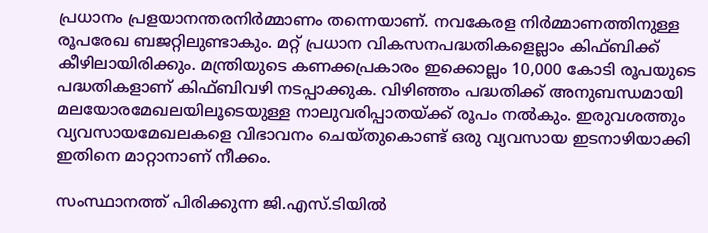പ്രധാനം പ്രളയാനന്തരനിര്‍മ്മാണം തന്നെയാണ്. നവകേരള നിര്‍മ്മാണത്തിനുള്ള രൂപരേഖ ബജറ്റിലുണ്ടാകും. മറ്റ് പ്രധാന വികസനപദ്ധതികളെല്ലാം കിഫ്ബിക്ക് കീഴിലായിരിക്കും. മന്ത്രിയുടെ കണക്കപ്രകാരം ഇക്കൊല്ലം 10,000 കോടി രൂപയുടെ പദ്ധതികളാണ് കിഫ്ബിവഴി നടപ്പാക്കുക. വിഴിഞ്ഞം പദ്ധതിക്ക് അനുബന്ധമായി മലയോരമേഖലയിലൂടെയുള്ള നാലുവരിപ്പാതയ്ക്ക് രൂപം നല്‍കും. ഇരുവശത്തും വ്യവസായമേഖലകളെ വിഭാവനം ചെയ്തുകൊണ്ട് ഒരു വ്യവസായ ഇടനാഴിയാക്കി ഇതിനെ മാറ്റാനാണ് നീക്കം.

സംസ്ഥാനത്ത് പിരിക്കുന്ന ജി.എസ്.ടിയില്‍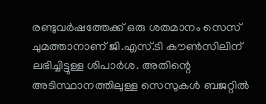രണ്ടുവര്‍ഷത്തേക്ക് ഒരു ശതമാനം സെസ് ചുമത്താനാണ് ജി.എസ്.ടി കൗണ്‍സിലിന് ലഭിച്ചിട്ടുള്ള ശിപാര്‍ശ. അതിന്റെ അടിസ്ഥാനത്തിലുള്ള സെസുകള്‍ ബജറ്റില്‍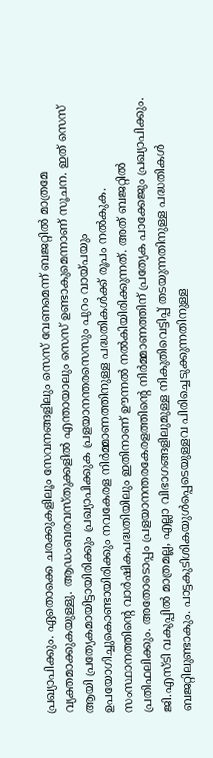പ്രഖ്യാപിക്കും. ഏതൊക്കെ ചരക്കുകളിലൂം സേവനങ്ങളിലും സെസ് വേണമെന്ന് ബജറ്റില്‍ മാത്രമേ വ്യക്തമാക്കുകയുള്ളു. ആഡംബരവസ്തുക്കളില്‍ എന്തായാലും സെസ് ഉണ്ടാകുമെന്നാണ് സൂചന. ഇത് സെസ് ആയി പ്രത്യേകമായിട്ടായിരിക്കും പ്രഖ്യാപിക്കുക പ്രളയാനന്തരസെസും പുറം വായ്പയും ഉപയോഗിച്ചുകൊണ്ടായിരിക്കും നവകേരള നിര്‍മ്മാണത്തിനുള്ള പദ്ധതികള്‍ക്ക് രൂപം നല്‍കുക. സംസ്ഥാനത്തിന്റെ വാര്‍ഷികപദ്ധതിയിലും ഇതിനാണ് ഊന്നല്‍ നല്‍കിയിരിക്കുന്നത്. അത് ബജറ്റില്‍ പ്രതിഫലിക്കും. അതോടൊപ്പം പ്രളയാനന്തരകേരളത്തിന്റെ നിര്‍മ്മാണത്തിന് പ്രത്യേക പാക്കേജും പ്രഖ്യാപിക്കും. ജി.എസ്ടി വകുപ്പില്‍ മാത്രമല്ല, എല്ലാ വിഭാഗങ്ങളിലുമുള്ള നികുതിവെട്ടിപ്പ് തടയുന്നതിനുള്ള പദ്ധതികള്‍ ബജറ്റിലുണ്ടാകും. പാട്ടകുടിശികയുള്‍പ്പെടെയുള്ളവ പിരിച്ചെടുക്കുന്നതിനുള്ള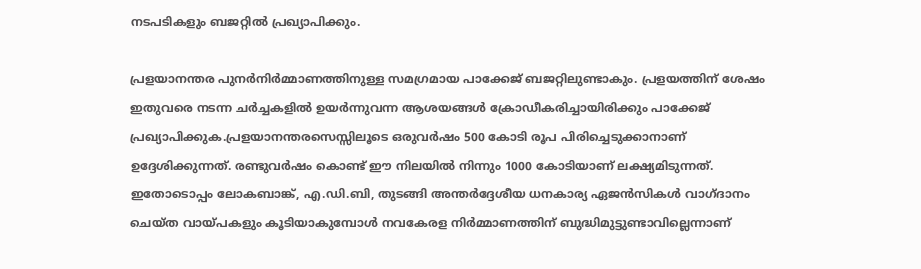നടപടികളും ബജറ്റില്‍ പ്രഖ്യാപിക്കും.

പ്രളയാനന്തര പുനര്‍നിര്‍മ്മാണത്തിനുള്ള സമഗ്രമായ പാക്കേജ് ബജറ്റിലുണ്ടാകും. പ്രളയത്തിന് ശേഷം ഇതുവരെ നടന്ന ചര്‍ച്ചകളില്‍ ഉയര്‍ന്നുവന്ന ആശയങ്ങള്‍ ക്രോഡീകരിച്ചായിരിക്കും പാക്കേജ് പ്രഖ്യാപിക്കുക.പ്രളയാനന്തരസെസ്സിലൂടെ ഒരുവര്‍ഷം 500 കോടി രൂപ പിരിച്ചെടുക്കാനാണ് ഉദ്ദേശിക്കുന്നത്. രണ്ടുവര്‍ഷം കൊണ്ട് ഈ നിലയില്‍ നിന്നും 1000 കോടിയാണ് ലക്ഷ്യമിടുന്നത്. ഇതോടൊപ്പം ലോകബാങ്ക്, എ.ഡി.ബി, തുടങ്ങി അന്തര്‍ദ്ദേശീയ ധനകാര്യ ഏജന്‍സികള്‍ വാഗ്ദാനം ചെയ്ത വായ്പകളും കൂടിയാകുമ്പോള്‍ നവകേരള നിര്‍മ്മാണത്തിന് ബുദ്ധിമുട്ടുണ്ടാവില്ലെന്നാണ്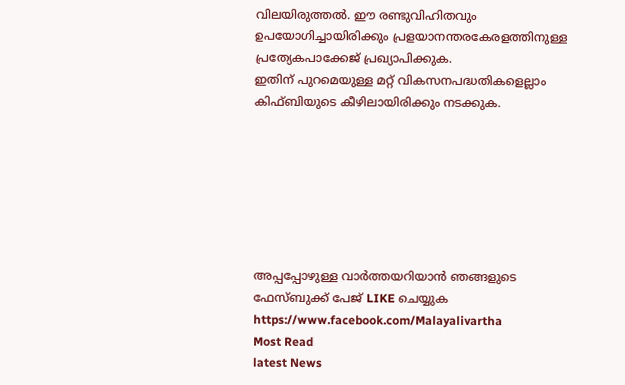വിലയിരുത്തല്‍. ഈ രണ്ടുവിഹിതവും ഉപയോഗിച്ചായിരിക്കും പ്രളയാനന്തരകേരളത്തിനുള്ള പ്രത്യേകപാക്കേജ് പ്രഖ്യാപിക്കുക.
ഇതിന് പുറമെയുള്ള മറ്റ് വികസനപദ്ധതികളെല്ലാം കിഫ്ബിയുടെ കീഴിലായിരിക്കും നടക്കുക.







അപ്പപ്പോഴുള്ള വാര്‍ത്തയറിയാന്‍ ഞങ്ങളുടെ ഫേസ്‌ബുക്ക്‌ പേജ് LIKE ചെയ്യുക
https://www.facebook.com/Malayalivartha
Most Read
latest News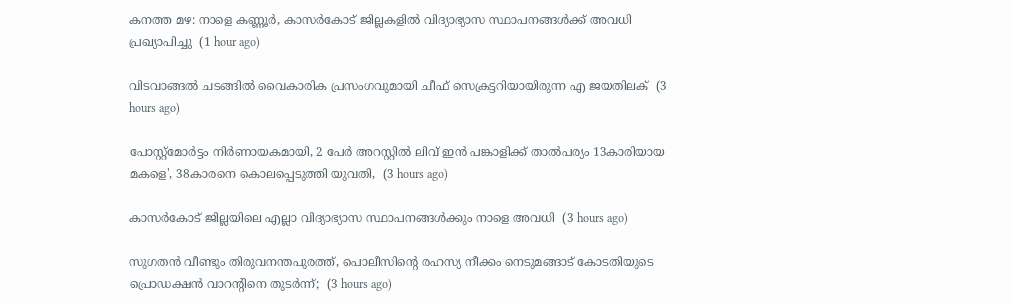കനത്ത മഴ: നാളെ കണ്ണൂര്‍, കാസര്‍കോട് ജില്ലകളില്‍ വിദ്യാഭ്യാസ സ്ഥാപനങ്ങള്‍ക്ക് അവധി പ്രഖ്യാപിച്ചു  (1 hour ago)

വിടവാങ്ങല്‍ ചടങ്ങില്‍ വൈകാരിക പ്രസംഗവുമായി ചീഫ് സെക്രട്ടറിയായിരുന്ന എ ജയതിലക്  (3 hours ago)

പോസ്റ്റ്മോർട്ടം നിർണായകമായി, 2 പേർ അറസ്റ്റിൽ ലിവ് ഇൻ പങ്കാളിക്ക് താൽപര്യം 13കാരിയായ മകളെ', 38കാരനെ കൊലപ്പെടുത്തി യുവതി,  (3 hours ago)

കാസർകോട് ജില്ലയിലെ എല്ലാ വിദ്യാഭ്യാസ സ്ഥാപനങ്ങൾക്കും നാളെ അവധി  (3 hours ago)

സുഗതൻ വീണ്ടും തിരുവനന്തപുരത്ത്, പൊലീസിന്‍റെ രഹസ്യ നീക്കം നെടുമങ്ങാട് കോടതിയുടെ പ്രൊഡക്ഷൻ വാറന്‍റിനെ തുടർന്ന്;  (3 hours ago)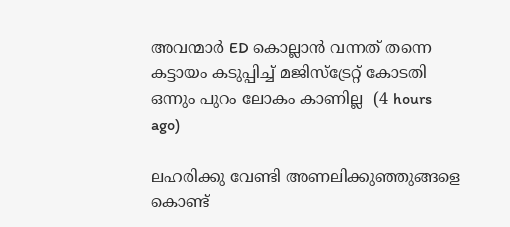അവന്മാർ ED കൊല്ലാൻ വന്നത് തന്നെ കട്ടായം കടുപ്പിച്ച് മജിസ്ട്രേറ്റ് കോടതി ഒന്നും പുറം ലോകം കാണില്ല  (4 hours ago)

ലഹരിക്കു വേണ്ടി അണലിക്കുഞ്ഞുങ്ങളെ കൊണ്ട്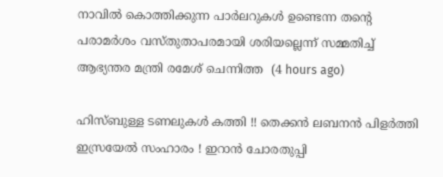നാവിൽ കൊത്തിക്കുന്ന പാർലറുകൾ ഉണ്ടെന്ന തന്‍റെ പരാമർശം വസ്തുതാപരമായി ശരിയല്ലെന്ന് സമ്മതിച്ച് ആഭ്യന്തര മന്ത്രി രമേശ് ചെന്നിത്ത  (4 hours ago)

ഹിസ്ബുള്ള ടണലുകള്‍ കത്തി !! തെക്കന്‍ ലബനന്‍ പിളര്‍ത്തി ഇസ്രയേല്‍ സംഹാരം ! ഇറാന്‍ ചോരതുപ്പി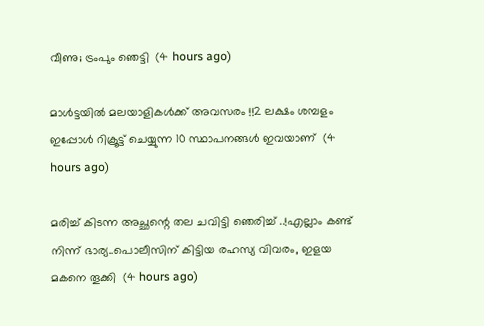വീണു; ട്രംപും ഞെട്ടി  (4 hours ago)

മാൾട്ടയിൽ മലയാളികൾക്ക് അവസരം !!2 ലക്ഷം ശമ്പളം ഇപ്പോൾ റിക്രൂട്ട് ചെയ്യുന്ന 10 സ്ഥാപനങ്ങൾ ഇവയാണ്  (4 hours ago)

മരിച്ച് കിടന്ന അച്ഛന്റെ തല ചവിട്ടി ഞെരിച്ച് ..!എല്ലാം കണ്ട് നിന്ന് ഭാര്യ..പൊലീസിന് കിട്ടിയ രഹസ്യ വിവരം, ഇളയ മകനെ തൂക്കി  (4 hours ago)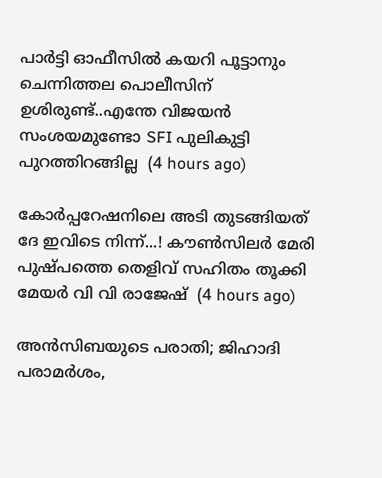പാർട്ടി ഓഫീസിൽ കയറി പൂട്ടാനും ചെന്നിത്തല പൊലീസിന് ഉശിരുണ്ട്..എന്തേ വിജയൻ സംശയമുണ്ടോ SFI പുലികുട്ടി പുറത്തിറങ്ങില്ല  (4 hours ago)

കോർപ്പറേഷനിലെ അടി തുടങ്ങിയത് ദേ ഇവിടെ നിന്ന്...! കൗൺസിലർ മേരി പുഷ്പത്തെ തെളിവ് സഹിതം തൂക്കി മേയർ വി വി രാജേഷ്  (4 hours ago)

അൻസിബയുടെ പരാതി; ജിഹാദി പരാമർശം,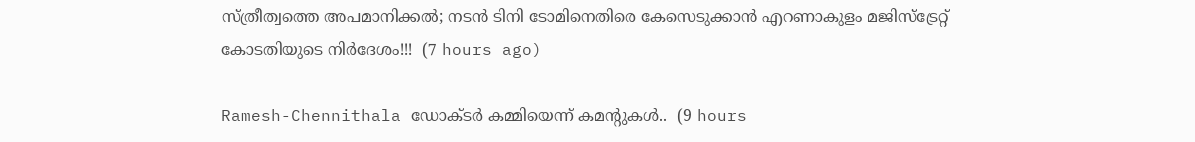സ്ത്രീത്വത്തെ അപമാനിക്കൽ; നടൻ ടിനി ടോമിനെതിരെ കേസെടുക്കാൻ എറണാകുളം മജിസ്ട്രേറ്റ് കോടതിയുടെ നിർദേശം!!!  (7 hours ago)

Ramesh-Chennithala ഡോക്ടർ കമ്മിയെന്ന് കമന്റുകൾ..  (9 hours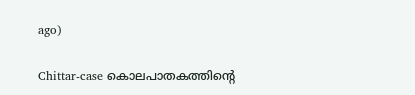ago)

Chittar-case കൊലപാതകത്തിന്റെ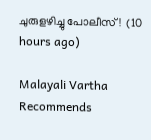ചുരുളഴിച്ചു പോലീസ്!  (10 hours ago)

Malayali Vartha Recommends